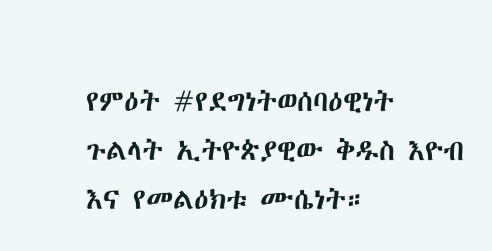የምዕት #የደግነትወሰባዕዊነት ጉልላት ኢትዮጵያዊው ቅዱስ እዮብ እና የመልዕክቱ ሙሴነት።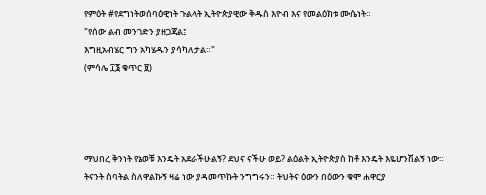የምዕት #የደግነትወሰባዕዊነት ጉልላት ኢትዮጵያዊው ቅዱስ እዮብ እና የመልዕክቱ ሙሴነት።
"የሰው ልብ መንገድን ያዘጋጃል፤
እግዚአብሄር ግን አካሄዱን ያሳካለታል።"
(ምሳሌ ፲፮ ቁጥር ፱)




ማህበረ ቅንነት የኔወቹ እንዴት አደራችሁልኝ? ደህና ናችሁ ወይ? ልዕልት ኢትዮጵያስ ከቶ እንዴት እዬሆንሽልኝ ነው። ትናንት ስባትል ስለዋልኩኝ ዛሬ ነው ያዳመጥኩት ንግግሩን። ትህትና ዕውን በዕውን ቁሞ ሐዋርያ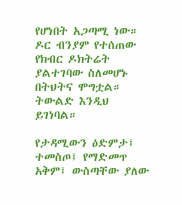የሆነበት አጋጣሚ ነው። ዶር ብንያም የተሰጠው የክብር ዶክትሬት ያልተገባው ስለመሆኑ በትህትና ሞግቷል። ትውልድ እንዲህ ይገነባል።

የታዳሚውን ዕድምታ፤ ተመስጦ፤ የማድመጥ አቅም፤ ውስጣቸው ያለው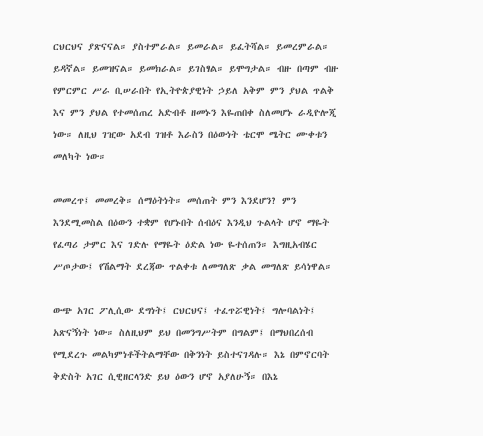ርህርህና ያጽናናል። ያስተምራል። ይመራል። ይፈትሻል። ይመረምራል። ይዳኛል። ይመዝናል። ይመክራል። ይገስፃል። ይሞግታል። ብዙ በጣም ብዙ የምርምር ሥራ ቢሠራበት የኢትዮጵያዊነት ኃይለ አቅም ምን ያህል ጥልቅ እና ምን ያህል የተመሰጠረ አድብቶ ዘመኑን እዬጠበቀ ስለመሆኑ ራዲዮሎጂ ነው። ለዚህ ገዢው አደብ ገዝቶ እራስን በዕውነት ቴርሞ ሜትር ሙቀቱን መለካት ነው።

መመረጥ፤ መመረቅ። ሰማዕትነት። መሰጠት ምን እንደሆን? ምን እንደሚመስል በዕውን ተቋም የሆኑበት ሰብዕና እንዲህ ጉልላት ሆኖ ማዬት የፈጣሪ ታምር እና ገድሉ የማዬት ዕድል ነው ዬተሰጠን። እግዚአብሄር ሥጦታው፤ የሽልማት ደረጃው ጥልቀቱ ለመግለጽ ቃል መግለጽ ይሳነዋል።

ውጭ አገር ፖሊሲው ደግነት፤ ርህርህና፤ ተፈጥሯዊነት፤ ግሎባልነት፤ አጽናኝነት ነው። ስለዚህም ይህ በመንግሥትም በግልም፤ በማህበረሰብ የሚደረጉ መልካምነቶችትልማቸው በቅንነት ይስተናገዳሉ። እኔ በምኖርባት ቅድስት አገር ሲዊዘርላንድ ይህ ዕውን ሆኖ አያለሁኝ። በእኔ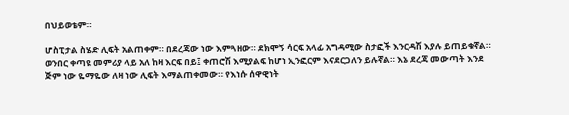በህይወቴም።

ሆስፒታል ስሄድ ሊፍት አልጠቀም። በደረጃው ነው እምጓዘው። ደክሞኝ ሳርፍ አላፊ አግዳሚው ስታፎች እንርዳሽ እያሉ ይጠይቁኛል። ወንበር ቀጣዩ መምሪያ ላይ አለ ከዛ እርፍ በይ፤ ቀጠሮሽ እሚያልፍ ከሆነ ኢንፎርም እናደርጋለን ይሉኛል። እኔ ደረጃ መውጣት እንደ ጅም ነው ዬማዬው ለዛ ነው ሊፍት እማልጠቀመው። የእነሱ ሰዋዊነት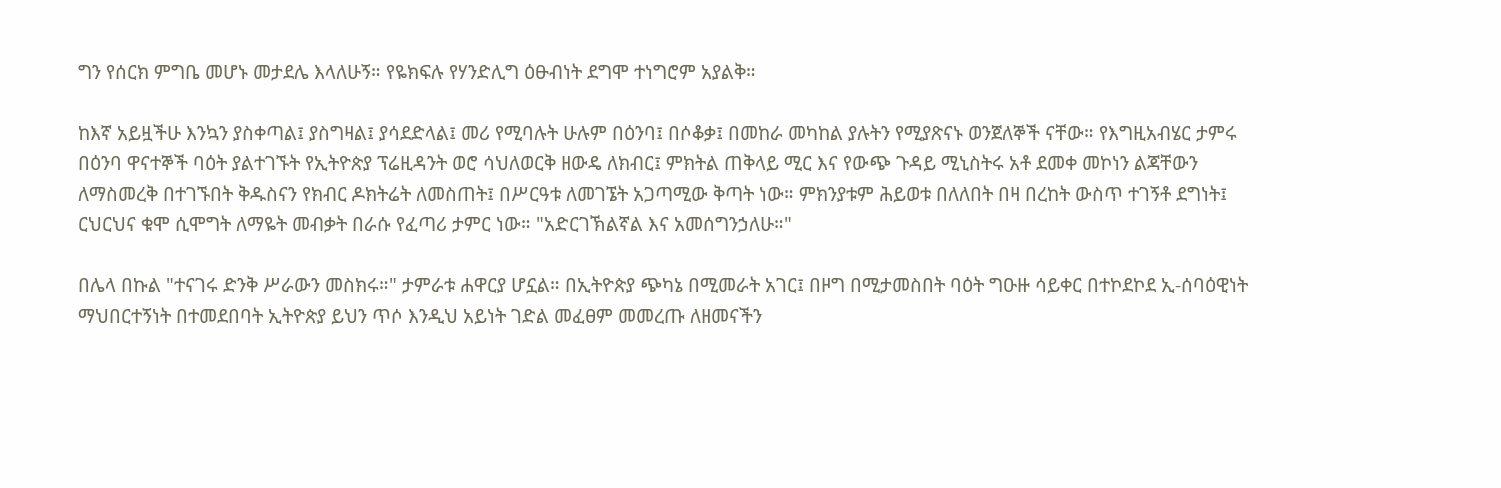ግን የሰርክ ምግቤ መሆኑ መታደሌ እላለሁኝ። የዬክፍሉ የሃንድሊግ ዕፁብነት ደግሞ ተነግሮም አያልቅ።

ከእኛ አይዟችሁ እንኳን ያስቀጣል፤ ያስግዛል፤ ያሳደድላል፤ መሪ የሚባሉት ሁሉም በዕንባ፤ በሶቆቃ፤ በመከራ መካከል ያሉትን የሚያጽናኑ ወንጀለኞች ናቸው። የእግዚአብሄር ታምሩ በዕንባ ዋናተኞች ባዕት ያልተገኙት የኢትዮጵያ ፕሬዚዳንት ወሮ ሳህለወርቅ ዘውዴ ለክብር፤ ምክትል ጠቅላይ ሚር እና የውጭ ጉዳይ ሚኒስትሩ አቶ ደመቀ መኮነን ልጃቸውን ለማስመረቅ በተገኙበት ቅዱስናን የክብር ዶክትሬት ለመስጠት፤ በሥርዓቱ ለመገኜት አጋጣሚው ቅጣት ነው። ምክንያቱም ሕይወቱ በለለበት በዛ በረከት ውስጥ ተገኝቶ ደግነት፤ ርህርህና ቁሞ ሲሞግት ለማዬት መብቃት በራሱ የፈጣሪ ታምር ነው። "አድርገኽልኛል እና አመሰግንኃለሁ።"

በሌላ በኩል "ተናገሩ ድንቅ ሥራውን መስክሩ።" ታምራቱ ሐዋርያ ሆኗል። በኢትዮጵያ ጭካኔ በሚመራት አገር፤ በዞግ በሚታመስበት ባዕት ግዑዙ ሳይቀር በተኮደኮደ ኢ-ሰባዕዊነት ማህበርተኝነት በተመደበባት ኢትዮጵያ ይህን ጥሶ እንዲህ አይነት ገድል መፈፀም መመረጡ ለዘመናችን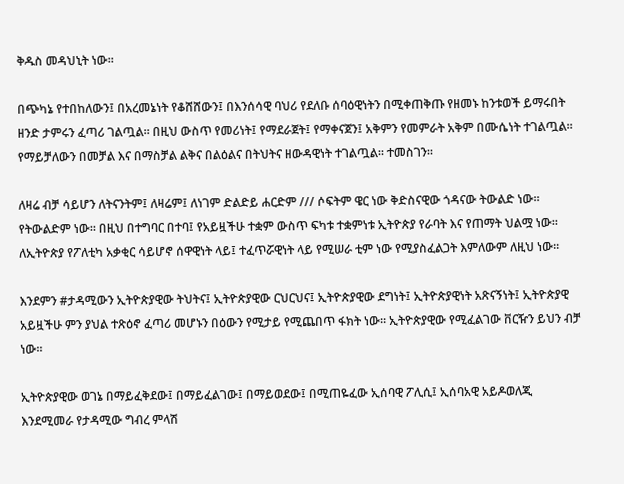ቅዱስ መዳህኒት ነው።

በጭካኔ የተበከለውን፤ በአረመኔነት የቆሸሸውን፤ በእንሰሳዊ ባህሪ የደለቡ ሰባዕዊነትን በሚቀጠቅጡ የዘመኑ ከንቱወች ይማሩበት ዘንድ ታምሩን ፈጣሪ ገልጧል። በዚህ ውስጥ የመሪነት፤ የማደራጀት፤ የማቀናጀን፤ አቅምን የመምራት አቅም በሙሴነት ተገልጧል። የማይቻለውን በመቻል እና በማስቻል ልቅና በልዕልና በትህትና ዘውዳዊነት ተገልጧል። ተመስገን።

ለዛሬ ብቻ ሳይሆን ለትናንትም፤ ለዛሬም፤ ለነገም ድልድይ ሐርድም /// ሶፍትም ዌር ነው ቅድስናዊው ጎዳናው ትውልድ ነው። የትውልድም ነው። በዚህ በተግባር በተባ፤ የአይዟችሁ ተቋም ውስጥ ፍካቱ ተቋምነቱ ኢትዮጵያ የራባት እና የጠማት ህልሟ ነው። ለኢትዮጵያ የፖለቲካ አቃቂር ሳይሆኖ ሰዋዊነት ላይ፤ ተፈጥሯዊነት ላይ የሚሠራ ቲም ነው የሚያስፈልጋት እምለውም ለዚህ ነው።

እንደምን #ታዳሚውን ኢትዮጵያዊው ትህትና፤ ኢትዮጵያዊው ርህርህና፤ ኢትዮጵያዊው ደግነት፤ ኢትዮጵያዊነት አጽናኝነት፤ ኢትዮጵያዊ አይዟችሁ ምን ያህል ተጽዕኖ ፈጣሪ መሆኑን በዕውን የሚታይ የሚጨበጥ ፋክት ነው። ኢትዮጵያዊው የሚፈልገው ቨርዥን ይህን ብቻ ነው።

ኢትዮጵያዊው ወገኔ በማይፈቅደው፤ በማይፈልገው፤ በማይወደው፤ በሚጠዬፈው ኢሰባዊ ፖሊሲ፤ ኢሰባአዊ አይዶወለጂ እንደሚመራ የታዳሚው ግብረ ምላሽ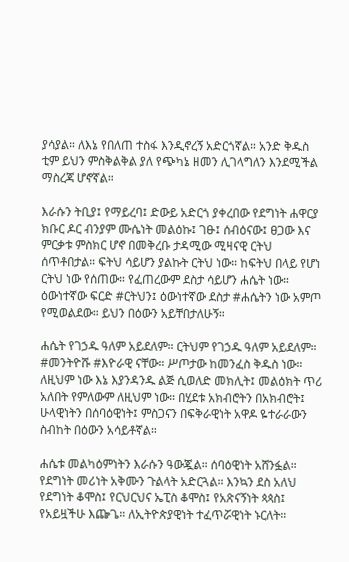ያሳያል። ለእኔ የበለጠ ተስፋ እንዲኖረኝ አድርጎኛል። አንድ ቅዱስ ቲም ይህን ምስቅልቅል ያለ የጭካኔ ዘመን ሊገላግለን እንደሚችል ማስረጃ ሆኖኛል።

እራሱን ትቢያ፤ የማይረባ፤ ድውይ አድርጎ ያቀረበው የደግነት ሐዋርያ ክቡር ዶር ብንያም ሙሴነት መልዕኩ፤ ገፁ፤ ሰብዕናው፤ ፀጋው እና ምርቃቱ ምስክር ሆኖ በመቅረቡ ታዳሚው ሚዛናዊ ርትህ ሰጥቶበታል። ፍትህ ሳይሆን ያልኩት ርትህ ነው። ከፍትህ በላይ የሆነ ርትህ ነው የሰጠው። የፈጠረውም ደስታ ሳይሆን ሐሴት ነው። ዕውነተኛው ፍርድ #ርትህን፤ ዕውነተኛው ደስታ #ሐሴትን ነው አምጦ የሚወልደው። ይህን በዕውን አይቸበታለሁኝ።

ሐሴት የገኃዱ ዓለም አይደለም። ርትህም የገኃዱ ዓለም አይደለም። #መንትዮሹ #እዮራዊ ናቸው። ሥጦታው ከመንፈስ ቅዱስ ነው። ለዚህም ነው እኔ እያንዳንዱ ልጅ ሲወለድ መክሊት፤ መልዕክት ጥሪ አለበት የምለውም ለዚህም ነው። በሂደቱ አክብሮትን በአክብሮት፤ ሁላዊነትን በሰባዕዊነት፤ ምስጋናን በፍቅራዊነት አዋዶ ዬተራራውን ስብከት በዕውን አሳይቶኛል።

ሐሴቱ መልካዕምነትን እራሱን ዓውጇል። ሰባዕዊነት አሸንፏል። የደግነት መሪነት አቅሙን ጉልላት አድርጓል። እንኳን ደስ አለህ የደግነት ቆሞስ፤ የርህርህና ኤፒስ ቆሞስ፤ የአጽናኝነት ጳጳስ፤ የአይዟችሁ እጬጌ። ለኢትዮጵያዊነት ተፈጥሯዊነት ኑርለት።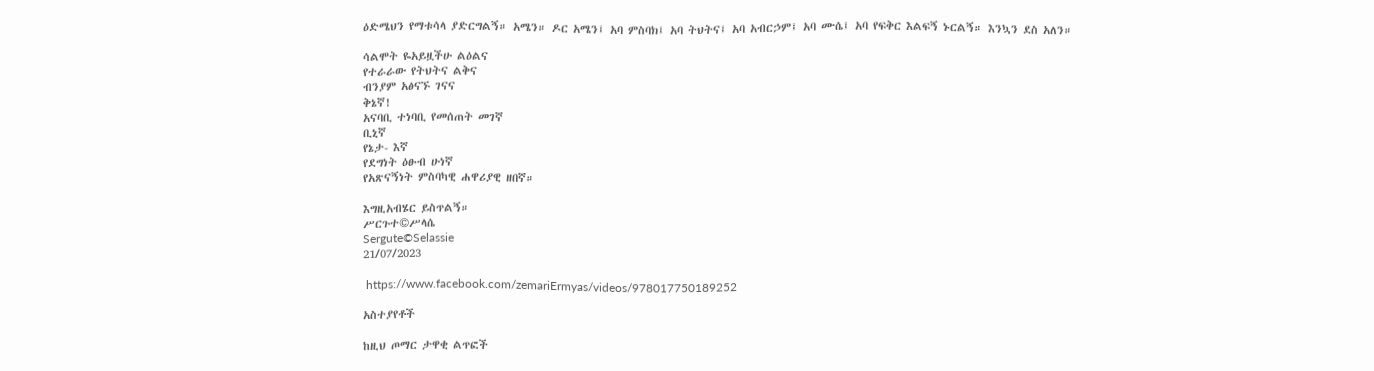ዕድሜህን የማቱሳላ ያድርግልኝ። አሜን። ዶር አሜን፤ አባ ምስባክ፤ አባ ትህትና፤ አባ አብርኃም፤ አባ ሙሴ፤ አባ የፍቅር እልፍኝ ኑርልኝ። እንኳን ደስ አለን።

ሳልሞት ዬአይዟችሁ ልዕልና
የተራራው የትህትና ልቅና
ብንያም አፅናኙ ገናና
ቅኔኛ!
አናባቢ ተነባቢ የመሰጠት መገኛ
ቢኒኛ
የኔታ- እኛ
የደግነት ዕፁብ ሁነኛ
የአጽናኝነት ምስባካዊ ሐዋሪያዊ ዘበኛ።

እግዚአብሄር ይስጥልኝ።
ሥርጉተ©ሥላሴ
Sergute©Selassie
21/07/2023

 https://www.facebook.com/zemariErmyas/videos/978017750189252

አስተያየቶች

ከዚህ ጦማር ታዋቂ ልጥፎች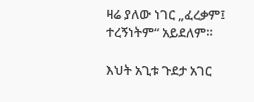ዛሬ ያለው ነገር „ፈረቃም፤ ተረኝነትም“ አይደለም።

እህት አጊቱ ጉደታ አገር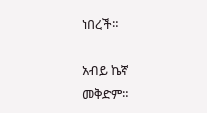ነበረች።

አብይ ኬኛ መቅድም።